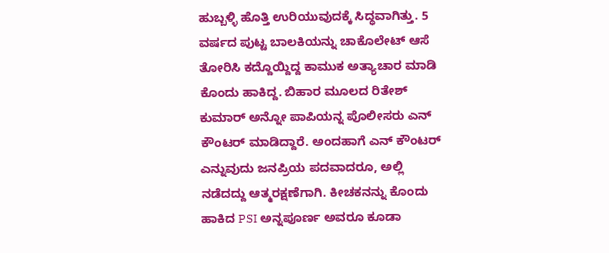ಹುಬ್ಬಳ್ಳಿ ಹೊತ್ತಿ ಉರಿಯುವುದಕ್ಕೆ ಸಿದ್ಧವಾಗಿತ್ತು. 5 ವರ್ಷದ ಪುಟ್ಟ ಬಾಲಕಿಯನ್ನು ಚಾಕೊಲೇಟ್ ಆಸೆ ತೋರಿಸಿ ಕದ್ದೊಯ್ದಿದ್ದ ಕಾಮುಕ ಅತ್ಯಾಚಾರ ಮಾಡಿ ಕೊಂದು ಹಾಕಿದ್ದ. ಬಿಹಾರ ಮೂಲದ ರಿತೇಶ್ ಕುಮಾರ್ ಅನ್ನೋ ಪಾಪಿಯನ್ನ ಪೊಲೀಸರು ಎನ್ ಕೌಂಟರ್ ಮಾಡಿದ್ದಾರೆ. ಅಂದಹಾಗೆ ಎನ್ ಕೌಂಟರ್ ಎನ್ನುವುದು ಜನಪ್ರಿಯ ಪದವಾದರೂ, ಅಲ್ಲಿ ನಡೆದದ್ದು ಆತ್ಮರಕ್ಷಣೆಗಾಗಿ. ಕೀಚಕನನ್ನು ಕೊಂದು ಹಾಕಿದ PSI ಅನ್ನಪೂರ್ಣ ಅವರೂ ಕೂಡಾ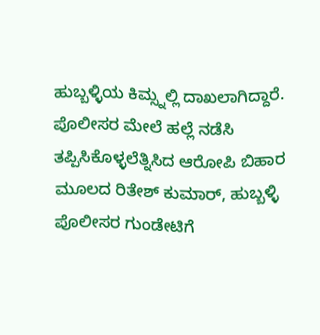ಹುಬ್ಬಳ್ಳಿಯ ಕಿಮ್ಸ್ನಲ್ಲಿ ದಾಖಲಾಗಿದ್ದಾರೆ.
ಪೊಲೀಸರ ಮೇಲೆ ಹಲ್ಲೆ ನಡೆಸಿ ತಪ್ಪಿಸಿಕೊಳ್ಳಲೆತ್ನಿಸಿದ ಆರೋಪಿ ಬಿಹಾರ ಮೂಲದ ರಿತೇಶ್ ಕುಮಾರ್, ಹುಬ್ಬಳ್ಳಿ ಪೊಲೀಸರ ಗುಂಡೇಟಿಗೆ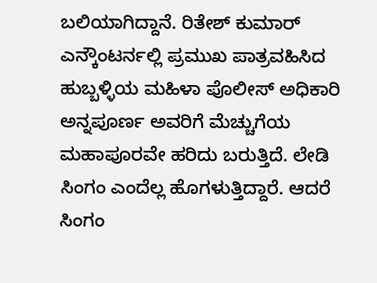ಬಲಿಯಾಗಿದ್ದಾನೆ. ರಿತೇಶ್ ಕುಮಾರ್ ಎನ್ಕೌಂಟರ್ನಲ್ಲಿ ಪ್ರಮುಖ ಪಾತ್ರವಹಿಸಿದ ಹುಬ್ಬಳ್ಳಿಯ ಮಹಿಳಾ ಪೊಲೀಸ್ ಅಧಿಕಾರಿ ಅನ್ನಪೂರ್ಣ ಅವರಿಗೆ ಮೆಚ್ಚುಗೆಯ ಮಹಾಪೂರವೇ ಹರಿದು ಬರುತ್ತಿದೆ. ಲೇಡಿ ಸಿಂಗಂ ಎಂದೆಲ್ಲ ಹೊಗಳುತ್ತಿದ್ದಾರೆ. ಆದರೆ ಸಿಂಗಂ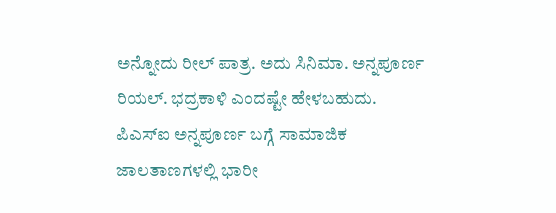ಅನ್ನೋದು ರೀಲ್ ಪಾತ್ರ. ಅದು ಸಿನಿಮಾ. ಅನ್ನಪೂರ್ಣ ರಿಯಲ್. ಭದ್ರಕಾಳಿ ಎಂದಷ್ಟೇ ಹೇಳಬಹುದು.
ಪಿಎಸ್ಐ ಅನ್ನಪೂರ್ಣ ಬಗ್ಗೆ ಸಾಮಾಜಿಕ ಜಾಲತಾಣಗಳಲ್ಲಿ ಭಾರೀ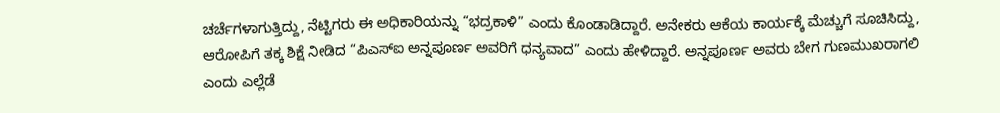ಚರ್ಚೆಗಳಾಗುತ್ತಿದ್ದು, ನೆಟ್ಟಿಗರು ಈ ಅಧಿಕಾರಿಯನ್ನು “ಭದ್ರಕಾಳಿ” ಎಂದು ಕೊಂಡಾಡಿದ್ದಾರೆ. ಅನೇಕರು ಆಕೆಯ ಕಾರ್ಯಕ್ಕೆ ಮೆಚ್ಚುಗೆ ಸೂಚಿಸಿದ್ದು, ಆರೋಪಿಗೆ ತಕ್ಕ ಶಿಕ್ಷೆ ನೀಡಿದ “ಪಿಎಸ್ಐ ಅನ್ನಪೂರ್ಣ ಅವರಿಗೆ ಧನ್ಯವಾದ” ಎಂದು ಹೇಳಿದ್ದಾರೆ. ಅನ್ನಪೂರ್ಣ ಅವರು ಬೇಗ ಗುಣಮುಖರಾಗಲಿ ಎಂದು ಎಲ್ಲೆಡೆ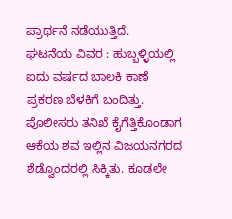ಪ್ರಾರ್ಥನೆ ನಡೆಯುತ್ತಿದೆ.
ಘಟನೆಯ ವಿವರ : ಹುಬ್ಬಳ್ಳಿಯಲ್ಲಿ ಐದು ವರ್ಷದ ಬಾಲಕಿ ಕಾಣೆ ಪ್ರಕರಣ ಬೆಳಕಿಗೆ ಬಂದಿತ್ತು. ಪೊಲೀಸರು ತನಿಖೆ ಕೈಗೆತ್ತಿಕೊಂಡಾಗ ಆಕೆಯ ಶವ ಇಲ್ಲಿನ ವಿಜಯನಗರದ ಶೆಡ್ವೊಂದರಲ್ಲಿ ಸಿಕ್ಕಿತು. ಕೂಡಲೇ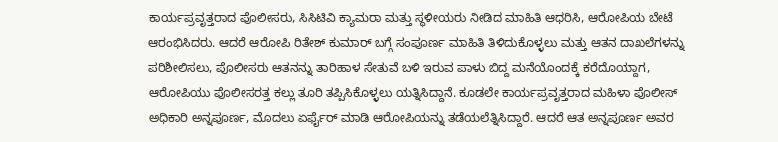ಕಾರ್ಯಪ್ರವೃತ್ತರಾದ ಪೊಲೀಸರು, ಸಿಸಿಟಿವಿ ಕ್ಯಾಮರಾ ಮತ್ತು ಸ್ಥಳೀಯರು ನೀಡಿದ ಮಾಹಿತಿ ಆಧರಿಸಿ, ಆರೋಪಿಯ ಬೇಟೆ ಆರಂಭಿಸಿದರು. ಆದರೆ ಆರೋಪಿ ರಿತೇಶ್ ಕುಮಾರ್ ಬಗ್ಗೆ ಸಂಪೂರ್ಣ ಮಾಹಿತಿ ತಿಳಿದುಕೊಳ್ಳಲು ಮತ್ತು ಆತನ ದಾಖಲೆಗಳನ್ನು ಪರಿಶೀಲಿಸಲು, ಪೊಲೀಸರು ಆತನನ್ನು ತಾರಿಹಾಳ ಸೇತುವೆ ಬಳಿ ಇರುವ ಪಾಳು ಬಿದ್ದ ಮನೆಯೊಂದಕ್ಕೆ ಕರೆದೊಯ್ದಾಗ, ಆರೋಪಿಯು ಪೊಲೀಸರತ್ತ ಕಲ್ಲು ತೂರಿ ತಪ್ಪಿಸಿಕೊಳ್ಳಲು ಯತ್ನಿಸಿದ್ದಾನೆ. ಕೂಡಲೇ ಕಾರ್ಯಪ್ರವೃತ್ತರಾದ ಮಹಿಳಾ ಪೊಲೀಸ್ ಅಧಿಕಾರಿ ಅನ್ನಪೂರ್ಣ, ಮೊದಲು ಏರ್ಫೈರ್ ಮಾಡಿ ಆರೋಪಿಯನ್ನು ತಡೆಯಲೆತ್ನಿಸಿದ್ದಾರೆ. ಆದರೆ ಆತ ಅನ್ನಪೂರ್ಣ ಅವರ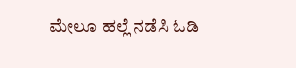ಮೇಲೂ ಹಲ್ಲೆ ನಡೆಸಿ ಓಡಿ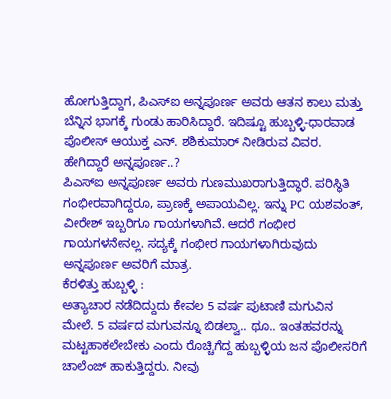ಹೋಗುತ್ತಿದ್ದಾಗ, ಪಿಎಸ್ಐ ಅನ್ನಪೂರ್ಣ ಅವರು ಆತನ ಕಾಲು ಮತ್ತು ಬೆನ್ನಿನ ಭಾಗಕ್ಕೆ ಗುಂಡು ಹಾರಿಸಿದ್ದಾರೆ. ಇದಿಷ್ಟೂ ಹುಬ್ಬಳ್ಳಿ-ಧಾರವಾಡ ಪೊಲೀಸ್ ಆಯುಕ್ತ ಎನ್. ಶಶಿಕುಮಾರ್ ನೀಡಿರುವ ವಿವರ.
ಹೇಗಿದ್ದಾರೆ ಅನ್ನಪೂರ್ಣ..?
ಪಿಎಸ್ಐ ಅನ್ನಪೂರ್ಣ ಅವರು ಗುಣಮುಖರಾಗುತ್ತಿದ್ಧಾರೆ. ಪರಿಸ್ಥಿತಿ ಗಂಭೀರವಾಗಿದ್ದರೂ, ಪ್ರಾಣಕ್ಕೆ ಅಪಾಯವಿಲ್ಲ. ಇನ್ನು PC ಯಶವಂತ್, ವೀರೇಶ್ ಇಬ್ಬರಿಗೂ ಗಾಯಗಳಾಗಿವೆ. ಆದರೆ ಗಂಭೀರ ಗಾಯಗಳನೇನಲ್ಲ. ಸದ್ಯಕ್ಕೆ ಗಂಭೀರ ಗಾಯಗಳಾಗಿರುವುದು ಅನ್ನಪೂರ್ಣ ಅವರಿಗೆ ಮಾತ್ರ.
ಕೆರಳಿತ್ತು ಹುಬ್ಬಳ್ಳಿ :
ಅತ್ಯಾಚಾರ ನಡೆದಿದ್ದುದು ಕೇವಲ 5 ವರ್ಷ ಪುಟಾಣಿ ಮಗುವಿನ ಮೇಲೆ. 5 ವರ್ಷದ ಮಗುವನ್ನೂ ಬಿಡಲ್ವಾ.. ಥೂ.. ಇಂತಹವರನ್ನು ಮಟ್ಟಹಾಕಲೇಬೇಕು ಎಂದು ರೊಚ್ಚಿಗೆದ್ದ ಹುಬ್ಬಳ್ಳಿಯ ಜನ ಪೊಲೀಸರಿಗೆ ಚಾಲೆಂಜ್ ಹಾಕುತ್ತಿದ್ದರು. ನೀವು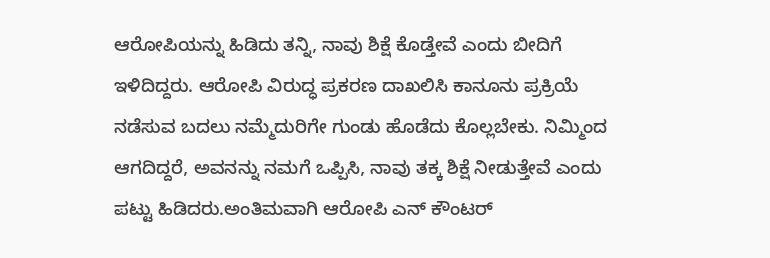ಆರೋಪಿಯನ್ನು ಹಿಡಿದು ತನ್ನಿ, ನಾವು ಶಿಕ್ಷೆ ಕೊಡ್ತೇವೆ ಎಂದು ಬೀದಿಗೆ ಇಳಿದಿದ್ದರು. ಆರೋಪಿ ವಿರುದ್ಧ ಪ್ರಕರಣ ದಾಖಲಿಸಿ ಕಾನೂನು ಪ್ರಕ್ರಿಯೆ ನಡೆಸುವ ಬದಲು ನಮ್ಮೆದುರಿಗೇ ಗುಂಡು ಹೊಡೆದು ಕೊಲ್ಲಬೇಕು. ನಿಮ್ಮಿಂದ ಆಗದಿದ್ದರೆ, ಅವನನ್ನು ನಮಗೆ ಒಪ್ಪಿಸಿ, ನಾವು ತಕ್ಕ ಶಿಕ್ಷೆ ನೀಡುತ್ತೇವೆ ಎಂದು ಪಟ್ಟು ಹಿಡಿದರು.ಅಂತಿಮವಾಗಿ ಆರೋಪಿ ಎನ್ ಕೌಂಟರ್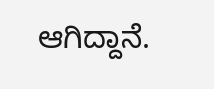ಆಗಿದ್ದಾನೆ.